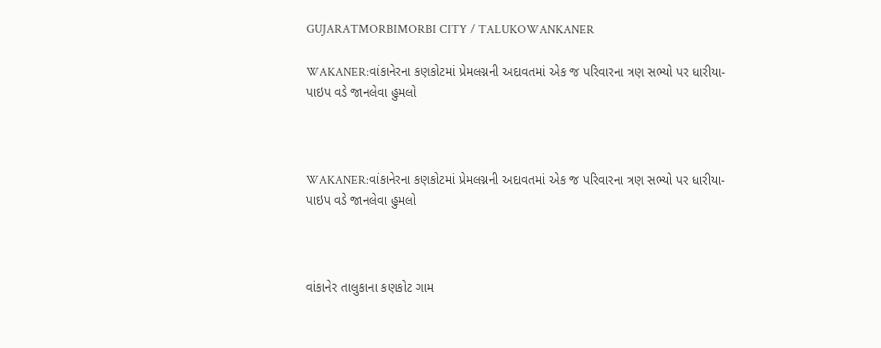GUJARATMORBIMORBI CITY / TALUKOWANKANER

WAKANER:વાંકાનેરના કણકોટમાં પ્રેમલગ્નની અદાવતમાં એક જ પરિવારના ત્રણ સભ્યો પર ધારીયા-પાઇપ વડે જાનલેવા હુમલો



WAKANER:વાંકાનેરના કણકોટમાં પ્રેમલગ્નની અદાવતમાં એક જ પરિવારના ત્રણ સભ્યો પર ધારીયા-પાઇપ વડે જાનલેવા હુમલો



વાંકાનેર તાલુકાના કણકોટ ગામ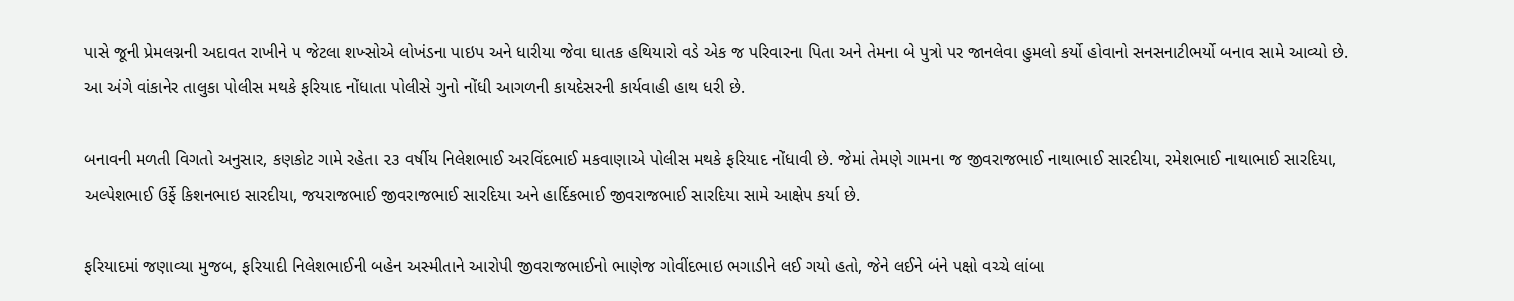પાસે જૂની પ્રેમલગ્નની અદાવત રાખીને ૫ જેટલા શખ્સોએ લોખંડના પાઇપ અને ધારીયા જેવા ઘાતક હથિયારો વડે એક જ પરિવારના પિતા અને તેમના બે પુત્રો પર જાનલેવા હુમલો કર્યો હોવાનો સનસનાટીભર્યો બનાવ સામે આવ્યો છે. આ અંગે વાંકાનેર તાલુકા પોલીસ મથકે ફરિયાદ નોંધાતા પોલીસે ગુનો નોંધી આગળની કાયદેસરની કાર્યવાહી હાથ ધરી છે.

બનાવની મળતી વિગતો અનુસાર, કણકોટ ગામે રહેતા ૨૩ વર્ષીય નિલેશભાઈ અરવિંદભાઈ મકવાણાએ પોલીસ મથકે ફરિયાદ નોંધાવી છે. જેમાં તેમણે ગામના જ જીવરાજભાઈ નાથાભાઈ સારદીયા, રમેશભાઈ નાથાભાઈ સારદિયા, અલ્પેશભાઈ ઉર્ફે કિશનભાઇ સારદીયા, જયરાજભાઈ જીવરાજભાઈ સારદિયા અને હાર્દિકભાઈ જીવરાજભાઈ સારદિયા સામે આક્ષેપ કર્યા છે.

ફરિયાદમાં જણાવ્યા મુજબ, ફરિયાદી નિલેશભાઈની બહેન અસ્મીતાને આરોપી જીવરાજભાઈનો ભાણેજ ગોવીંદભાઇ ભગાડીને લઈ ગયો હતો, જેને લઈને બંને પક્ષો વચ્ચે લાંબા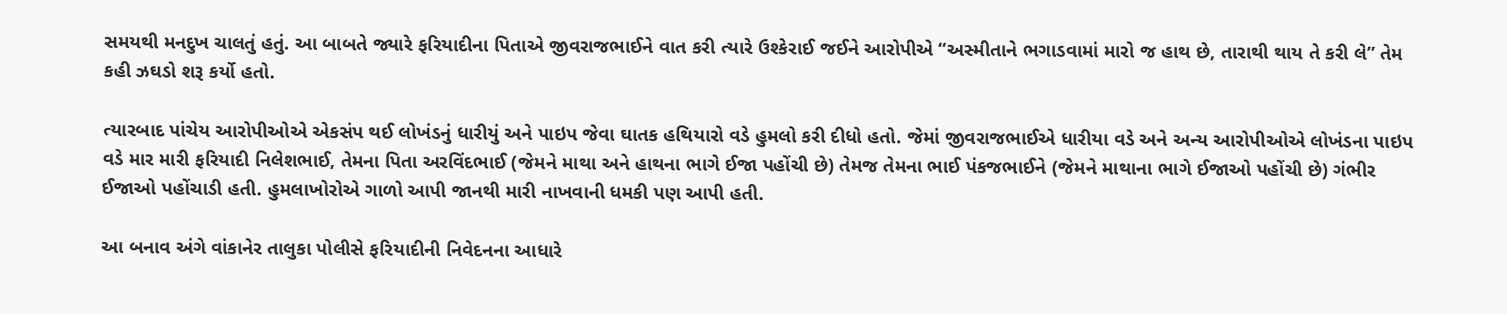સમયથી મનદુખ ચાલતું હતું. આ બાબતે જ્યારે ફરિયાદીના પિતાએ જીવરાજભાઈને વાત કરી ત્યારે ઉશ્કેરાઈ જઈને આરોપીએ “અસ્મીતાને ભગાડવામાં મારો જ હાથ છે, તારાથી થાય તે કરી લે” તેમ કહી ઝઘડો શરૂ કર્યો હતો.

ત્યારબાદ પાંચેય આરોપીઓએ એકસંપ થઈ લોખંડનું ધારીયું અને પાઇપ જેવા ઘાતક હથિયારો વડે હુમલો કરી દીધો હતો. જેમાં જીવરાજભાઈએ ધારીયા વડે અને અન્ય આરોપીઓએ લોખંડના પાઇપ વડે માર મારી ફરિયાદી નિલેશભાઈ, તેમના પિતા અરવિંદભાઈ (જેમને માથા અને હાથના ભાગે ઈજા પહોંચી છે) તેમજ તેમના ભાઈ પંકજભાઈને (જેમને માથાના ભાગે ઈજાઓ પહોંચી છે) ગંભીર ઈજાઓ પહોંચાડી હતી. હુમલાખોરોએ ગાળો આપી જાનથી મારી નાખવાની ધમકી પણ આપી હતી.

આ બનાવ અંગે વાંકાનેર તાલુકા પોલીસે ફરિયાદીની નિવેદનના આધારે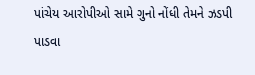પાંચેય આરોપીઓ સામે ગુનો નોંધી તેમને ઝડપી પાડવા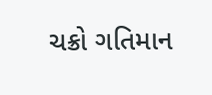ચક્રો ગતિમાન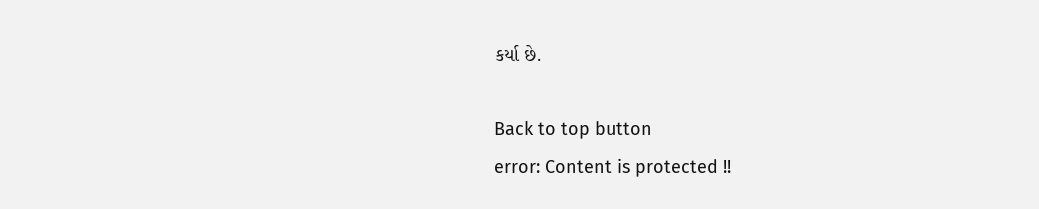કર્યા છે.

Back to top button
error: Content is protected !!